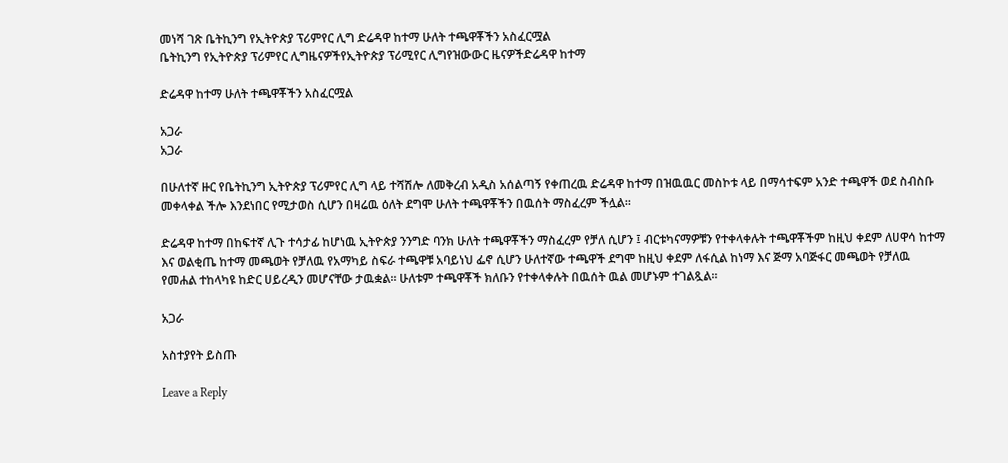መነሻ ገጽ ቤትኪንግ የኢትዮጵያ ፕሪምየር ሊግ ድሬዳዋ ከተማ ሁለት ተጫዋቾችን አስፈርሟል
ቤትኪንግ የኢትዮጵያ ፕሪምየር ሊግዜናዎችየኢትዮጵያ ፕሪሚየር ሊግየዝውውር ዜናዎችድሬዳዋ ከተማ

ድሬዳዋ ከተማ ሁለት ተጫዋቾችን አስፈርሟል

አጋራ
አጋራ

በሁለተኛ ዙር የቤትኪንግ ኢትዮጵያ ፕሪምየር ሊግ ላይ ተሻሽሎ ለመቅረብ አዲስ አሰልጣኝ የቀጠረዉ ድሬዳዋ ከተማ በዝዉዉር መስኮቱ ላይ በማሳተፍም አንድ ተጫዋች ወደ ስብስቡ መቀላቀል ችሎ እንደነበር የሚታወስ ሲሆን በዛሬዉ ዕለት ደግሞ ሁለት ተጫዋቾችን በዉሰት ማስፈረም ችሏል።

ድሬዳዋ ከተማ በከፍተኛ ሊጉ ተሳታፊ ከሆነዉ ኢትዮጵያ ንንግድ ባንክ ሁለት ተጫዋቾችን ማስፈረም የቻለ ሲሆን ፤ ብርቱካናማዎቹን የተቀላቀሉት ተጫዋቾችም ከዚህ ቀደም ለሀዋሳ ከተማ እና ወልቂጤ ከተማ መጫወት የቻለዉ የአማካይ ስፍራ ተጫዋቹ አባይነህ ፌኖ ሲሆን ሁለተኛው ተጫዋች ደግሞ ከዚህ ቀደም ለፋሲል ከነማ እና ጅማ አባጅፋር መጫወት የቻለዉ የመሐል ተከላካዩ ከድር ሀይረዲን መሆናቸው ታዉቋል። ሁለቱም ተጫዋቾች ክለቡን የተቀላቀሉት በዉሰት ዉል መሆኑም ተገልጿል።

አጋራ

አስተያየት ይስጡ

Leave a Reply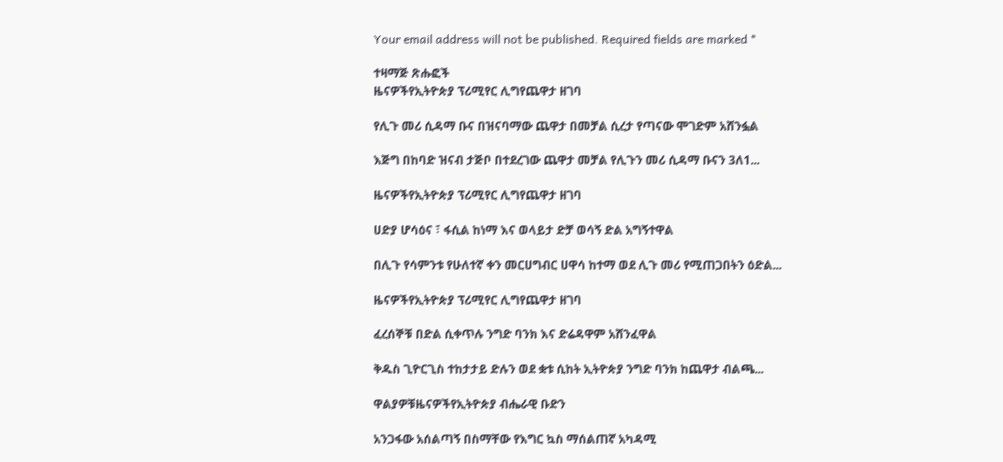Your email address will not be published. Required fields are marked *

ተዛማጅ ጽሑፎች
ዜናዎችየኢትዮጵያ ፕሪሚየር ሊግየጨዋታ ዘገባ

የሊጉ መሪ ሲዳማ ቡና በዝናባማው ጨዋታ በመቻል ሲረታ የጣናው ሞገድም አሸንፏል

እጅግ በከባድ ዝናብ ታጅቦ በተደረገው ጨዋታ መቻል የሊጉን መሪ ሲዳማ ቡናን 3ለ1...

ዜናዎችየኢትዮጵያ ፕሪሚየር ሊግየጨዋታ ዘገባ

ሀድያ ሆሳዕና ፣ ፋሲል ከነማ እና ወላይታ ድቻ ወሳኝ ድል አግኝተዋል

በሊጉ የሳምንቱ የሁለተኛ ቀን መርሀግብር ሀዋሳ ከተማ ወደ ሊጉ መሪ የሚጠጋበትን ዕድል...

ዜናዎችየኢትዮጵያ ፕሪሚየር ሊግየጨዋታ ዘገባ

ፈረሰኞቹ በድል ሲቀጥሉ ንግድ ባንክ እና ድሬዳዋም አሸንፈዋል

ቅዱስ ጊዮርጊስ ተከታታይ ድሉን ወደ ቋቱ ሲከት ኢትዮጵያ ንግድ ባንክ ከጨዋታ ብልጫ...

ዋልያዎቹዜናዎችየኢትዮጵያ ብሔራዊ ቡድን

አንጋፋው አሰልጣኝ በስማቸው የእግር ኳስ ማሰልጠኛ አካዳሚ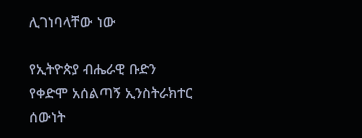ሊገነባላቸው ነው

የኢትዮጵያ ብሔራዊ ቡድን የቀድሞ አሰልጣኝ ኢንስትራክተር ሰውነት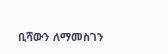ቢሻውን ለማመስገን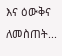እና ዕውቅና ለመስጠት...